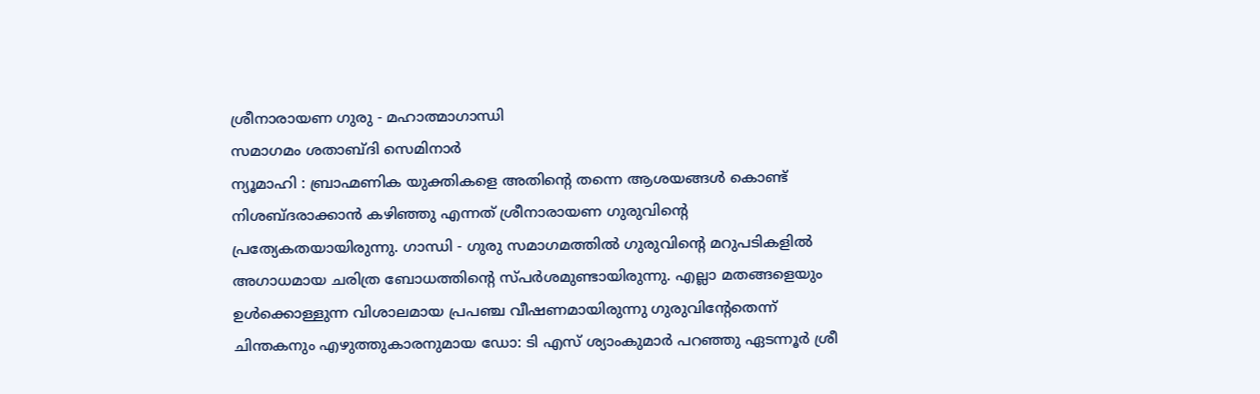ശ്രീനാരായണ ഗുരു - മഹാത്മാഗാന്ധി
സമാഗമം ശതാബ്ദി സെമിനാർ
ന്യൂമാഹി : ബ്രാഹ്മണിക യുക്തികളെ അതിൻ്റെ തന്നെ ആശയങ്ങൾ കൊണ്ട് നിശബ്ദരാക്കാൻ കഴിഞ്ഞു എന്നത് ശ്രീനാരായണ ഗുരുവിൻ്റെ പ്രത്യേകതയായിരുന്നു. ഗാന്ധി - ഗുരു സമാഗമത്തിൽ ഗുരുവിൻ്റെ മറുപടികളിൽ അഗാധമായ ചരിത്ര ബോധത്തിൻ്റെ സ്പർശമുണ്ടായിരുന്നു. എല്ലാ മതങ്ങളെയും ഉൾക്കൊള്ളുന്ന വിശാലമായ പ്രപഞ്ച വീഷണമായിരുന്നു ഗുരുവിൻ്റേതെന്ന് ചിന്തകനും എഴുത്തുകാരനുമായ ഡോ: ടി എസ് ശ്യാംകുമാർ പറഞ്ഞു ഏടന്നൂർ ശ്രീ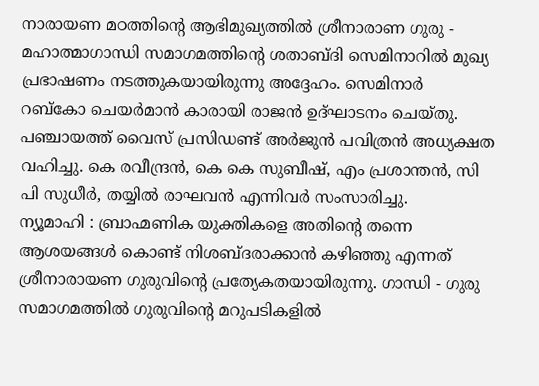നാരായണ മഠത്തിൻ്റെ ആഭിമുഖ്യത്തിൽ ശ്രീനാരാണ ഗുരു - മഹാത്മാഗാന്ധി സമാഗമത്തിൻ്റെ ശതാബ്ദി സെമിനാറിൽ മുഖ്യ പ്രഭാഷണം നടത്തുകയായിരുന്നു അദ്ദേഹം. സെമിനാർ
റബ്കോ ചെയർമാൻ കാരായി രാജൻ ഉദ്ഘാടനം ചെയ്തു. പഞ്ചായത്ത് വൈസ് പ്രസിഡണ്ട് അർജുൻ പവിത്രൻ അധ്യക്ഷത വഹിച്ചു. കെ രവീന്ദ്രൻ, കെ കെ സുബീഷ്, എം പ്രശാന്തൻ, സി പി സുധീർ, തയ്യിൽ രാഘവൻ എന്നിവർ സംസാരിച്ചു.
ന്യൂമാഹി : ബ്രാഹ്മണിക യുക്തികളെ അതിൻ്റെ തന്നെ ആശയങ്ങൾ കൊണ്ട് നിശബ്ദരാക്കാൻ കഴിഞ്ഞു എന്നത് ശ്രീനാരായണ ഗുരുവിൻ്റെ പ്രത്യേകതയായിരുന്നു. ഗാന്ധി - ഗുരു സമാഗമത്തിൽ ഗുരുവിൻ്റെ മറുപടികളിൽ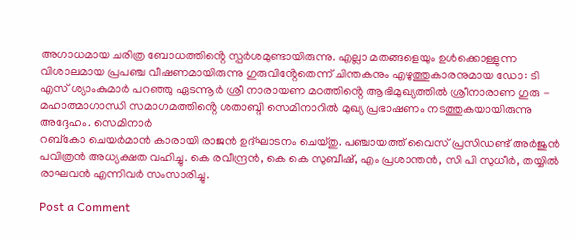അഗാധമായ ചരിത്ര ബോധത്തിൻ്റെ സ്പർശമുണ്ടായിരുന്നു. എല്ലാ മതങ്ങളെയും ഉൾക്കൊള്ളുന്ന വിശാലമായ പ്രപഞ്ച വീഷണമായിരുന്നു ഗുരുവിൻ്റേതെന്ന് ചിന്തകനും എഴുത്തുകാരനുമായ ഡോ: ടി എസ് ശ്യാംകുമാർ പറഞ്ഞു ഏടന്നൂർ ശ്രീ നാരായണ മഠത്തിൻ്റെ ആഭിമുഖ്യത്തിൽ ശ്രീനാരാണ ഗുരു - മഹാത്മാഗാന്ധി സമാഗമത്തിൻ്റെ ശതാബ്ദി സെമിനാറിൽ മുഖ്യ പ്രഭാഷണം നടത്തുകയായിരുന്നു അദ്ദേഹം. സെമിനാർ
റബ്കോ ചെയർമാൻ കാരായി രാജൻ ഉദ്ഘാടനം ചെയ്തു. പഞ്ചായത്ത് വൈസ് പ്രസിഡണ്ട് അർജുൻ പവിത്രൻ അധ്യക്ഷത വഹിച്ചു. കെ രവീന്ദ്രൻ, കെ കെ സുബീഷ്, എം പ്രശാന്തൻ, സി പി സുധീർ, തയ്യിൽ രാഘവൻ എന്നിവർ സംസാരിച്ചു.

Post a Comment